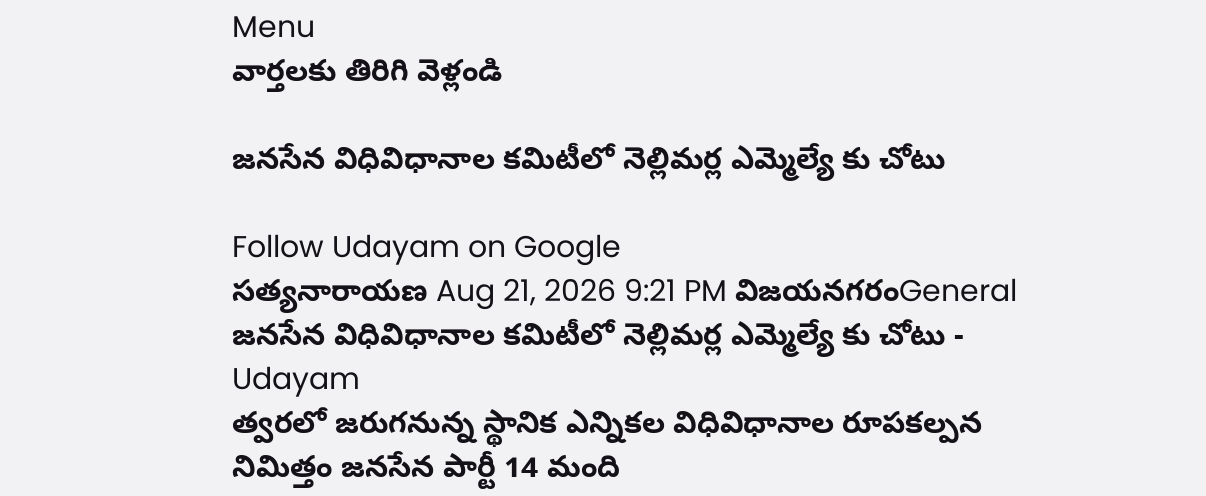Menu
వార్తలకు తిరిగి వెళ్లండి

జనసేన విధివిధానాల కమిటీలో నెల్లిమర్ల ఎమ్మెల్యే కు చోటు

Follow Udayam on Google
సత్యనారాయణ Aug 21, 2026 9:21 PM విజయనగరంGeneral
జనసేన విధివిధానాల కమిటీలో నెల్లిమర్ల ఎమ్మెల్యే కు చోటు - Udayam
త్వరలో జరుగనున్న స్థానిక ఎన్నికల విధివిధానాల రూపకల్పన నిమిత్తం జనసేన పార్టీ 14 మంది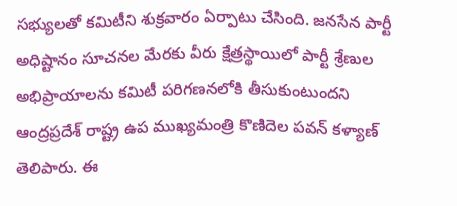సభ్యులతో కమిటీని శుక్రవారం ఏర్పాటు చేసింది. జనసేన పార్టీ అధిష్టానం సూచనల మేరకు వీరు క్షేత్రస్థాయిలో పార్టీ శ్రేణుల అభిప్రాయాలను కమిటీ పరిగణనలోకి తీసుకుంటుందని ఆంద్రప్రదేశ్ రాష్ట్ర ఉప ముఖ్యమంత్రి కొణిదెల పవన్‌ కళ్యాణ్‌ తెలిపారు. ఈ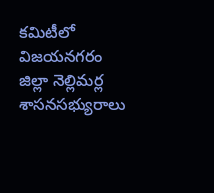కమిటీలో విజయనగరం జిల్లా నెల్లిమర్ల శాసనసభ్యురాలు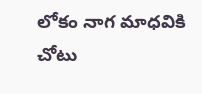లోకం నాగ మాధవికి చోటు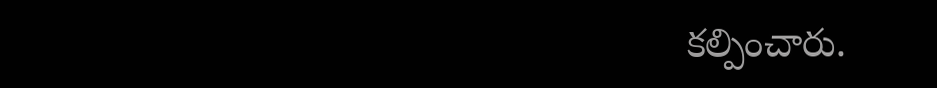కల్పించారు.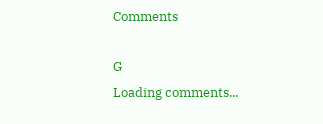Comments

G
Loading comments...